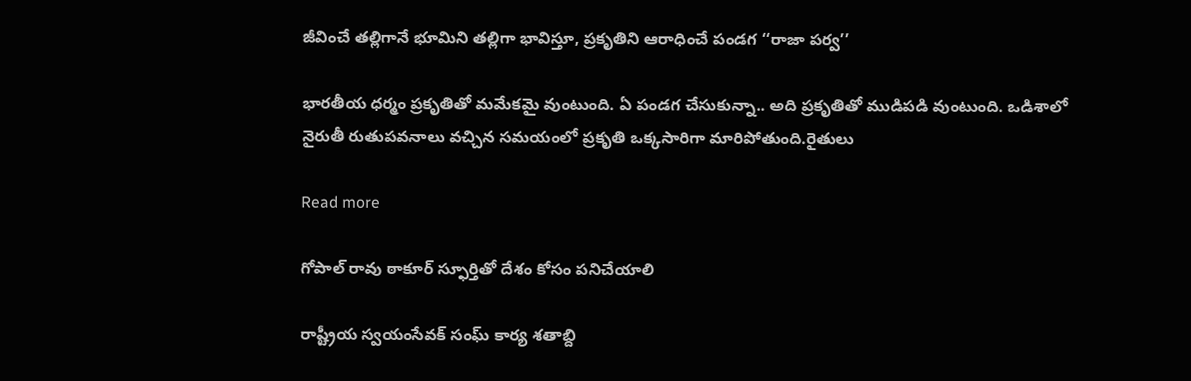జీవించే తల్లిగానే భూమిని తల్లిగా భావిస్తూ, ప్రకృతిని ఆరాధించే పండగ ‘‘రాజా పర్వ’’

భారతీయ ధర్మం ప్రకృతితో మమేకమై వుంటుంది. ఏ పండగ చేసుకున్నా.. అది ప్రకృతితో ముడిపడి వుంటుంది. ఒడిశాలో నైరుతీ రుతుపవనాలు వచ్చిన సమయంలో ప్రకృతి ఒక్కసారిగా మారిపోతుంది.రైతులు

Read more

గోపాల్ రావు ఠాకూర్ స్ఫూర్తితో దేశం కోసం పనిచేయాలి

రాష్ట్రీయ స్వయంసేవక్ సంఘ్ కార్య శతాబ్ది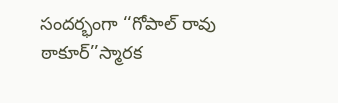సందర్భంగా ‘‘గోపాల్ రావు ఠాకూర్’’స్మారక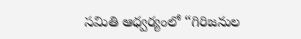సమితి ఆధ్వర్యంలో ‘‘గిరిజనుల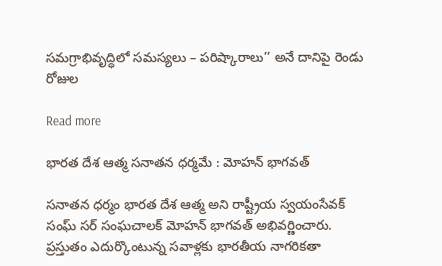సమగ్రాభివృద్ధిలో సమస్యలు – పరిష్కారాలు’’ అనే దానిపై రెండు రోజుల

Read more

భారత దేశ ఆత్మ సనాతన ధర్మమే : మోహన్ భాగవత్

సనాతన ధర్మం భారత దేశ ఆత్మ అని రాష్ట్రీయ స్వయంసేవక్ సంఘ్ సర్ సంఘచాలక్ మోహన్ భాగవత్ అభివర్ణించారు. ప్రస్తుతం ఎదుర్కొంటున్న సవాళ్లకు భారతీయ నాగరికతా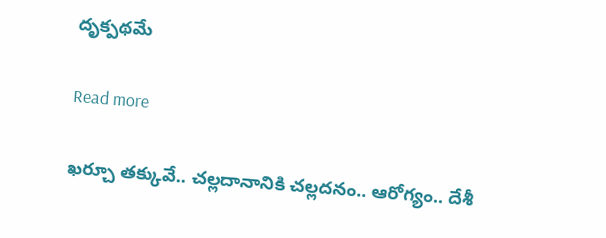దృక్పథమే

Read more

ఖర్చూ తక్కువే.. చల్లదానానికి చల్లదనం.. ఆరోగ్యం.. దేశీ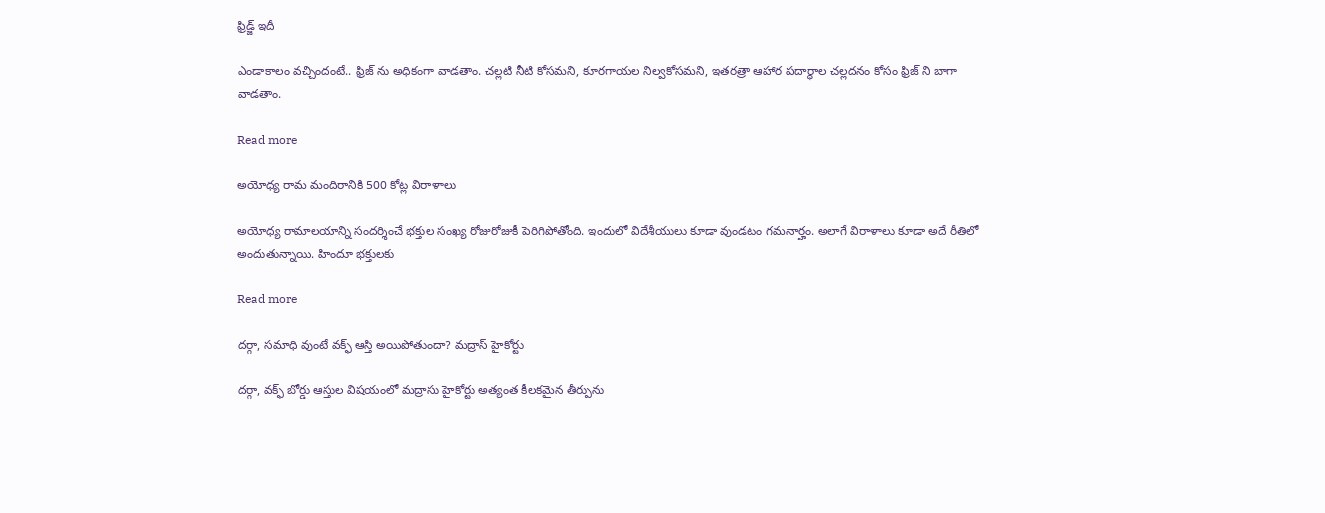ఫ్రిడ్జ్ ఇదీ

ఎండాకాలం వచ్చిందంటే.. ఫ్రిజ్ ను అధికంగా వాడతాం. చల్లటి నీటి కోసమని, కూరగాయల నిల్వకోసమని, ఇతరత్రా ఆహార పదార్థాల చల్లదనం కోసం ఫ్రిజ్ ని బాగా వాడతాం.

Read more

అయోధ్య రామ మందిరానికి 500 కోట్ల విరాళాలు

అయోధ్య రామాలయాన్ని సందర్శించే భక్తుల సంఖ్య రోజురోజుకీ పెరిగిపోతోంది. ఇందులో విదేశీయులు కూడా వుండటం గమనార్హం. అలాగే విరాళాలు కూడా అదే రీతిలో అందుతున్నాయి. హిందూ భక్తులకు

Read more

దర్గా, సమాధి వుంటే వక్ఫ్ ఆస్తి అయిపోతుందా? మద్రాస్ హైకోర్టు

దర్గా, వక్ఫ్ బోర్డు ఆస్తుల విషయంలో మద్రాసు హైకోర్టు అత్యంత కీలకమైన తీర్పును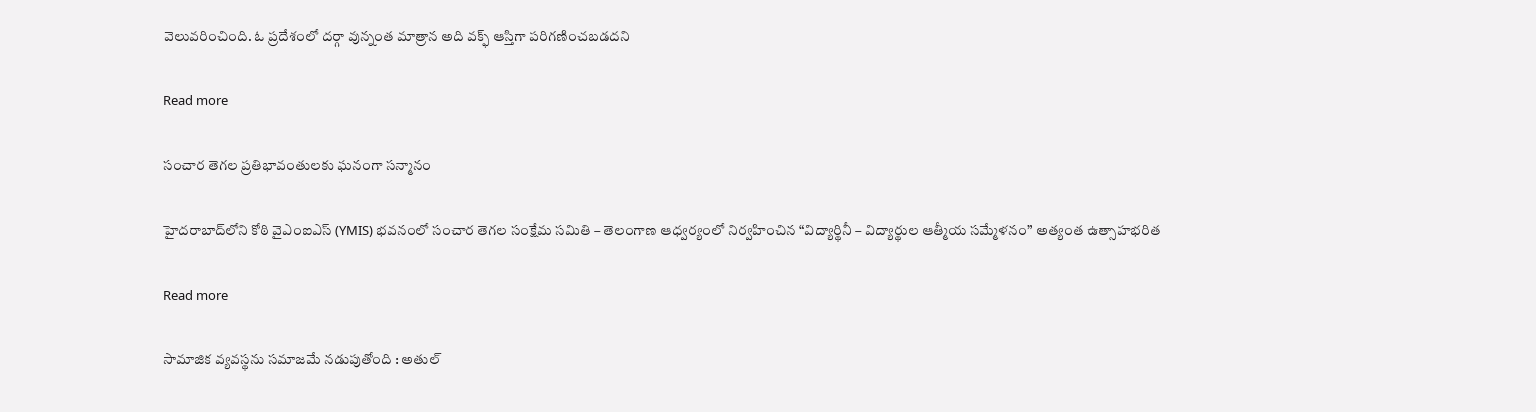వెలువరించింది. ఓ ప్రదేశంలో దర్గా వున్నంత మాత్రాన అది వక్ఫ్ ఆస్తిగా పరిగణించబడదని

Read more

సంచార తెగల ప్రతిభావంతులకు ఘనంగా సన్మానం

హైదరాబాద్‌లోని కోఠి వైఎంఐఎస్ (YMIS) భవనంలో సంచార తెగల సంక్షేమ సమితి – తెలంగాణ ఆధ్వర్యంలో నిర్వహించిన “విద్యార్థినీ – విద్యార్థుల ఆత్మీయ సమ్మేళనం” అత్యంత ఉత్సాహభరిత

Read more

సామాజిక వ్యవస్థను సమాజమే నడుపుతోంది : అతుల్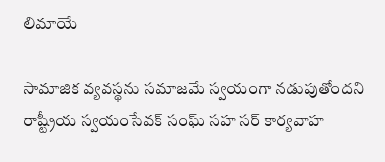లిమాయే

సామాజిక వ్యవస్థను సమాజమే స్వయంగా నడుపుతోందని రాష్ట్రీయ స్వయంసేవక్ సంఘ్ సహ సర్ కార్యవాహ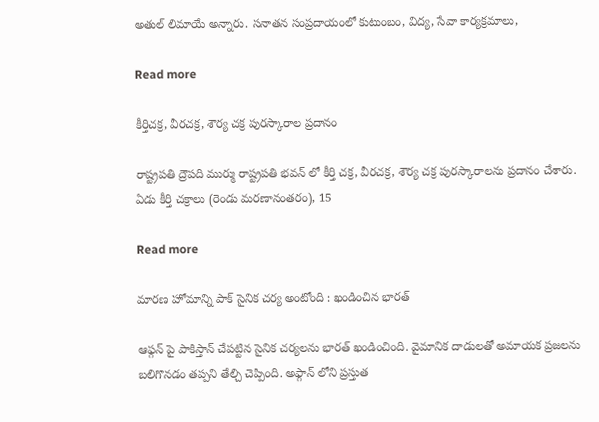అతుల్ లిమాయే అన్నారు. సనాతన సంప్రదాయంలో కుటుంబం, విద్య, సేవా కార్యక్రమాలు,

Read more

కీర్తిచక్ర, వీరచక్ర, శౌర్య చక్ర పురస్కారాల ప్రదానం

రాష్ట్రపతి ద్రౌపది ముర్ము రాష్ట్రపతి భవన్ లో కీర్తి చక్ర, వీరచక్ర, శౌర్య చక్ర పురస్కారాలను ప్రదానం చేశారు. ఏడు కీర్తి చక్రాలు (రెండు మరణానంతరం), 15

Read more

మారణ హోమాన్ని పాక్ సైనిక చర్య అంటోంది : ఖండించిన భారత్

ఆఫ్గన్ పై పాకిస్తాన్ చేపట్టిన సైనిక చర్యలను భారత్ ఖండించింది. వైమానిక దాడులతో అమాయక ప్రజలను బలిగొనడం తప్పని తేల్చి చెప్పింది. అఫ్గాన్ లోని ప్రస్తుత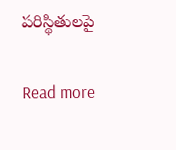పరిస్థితులపై

Read more